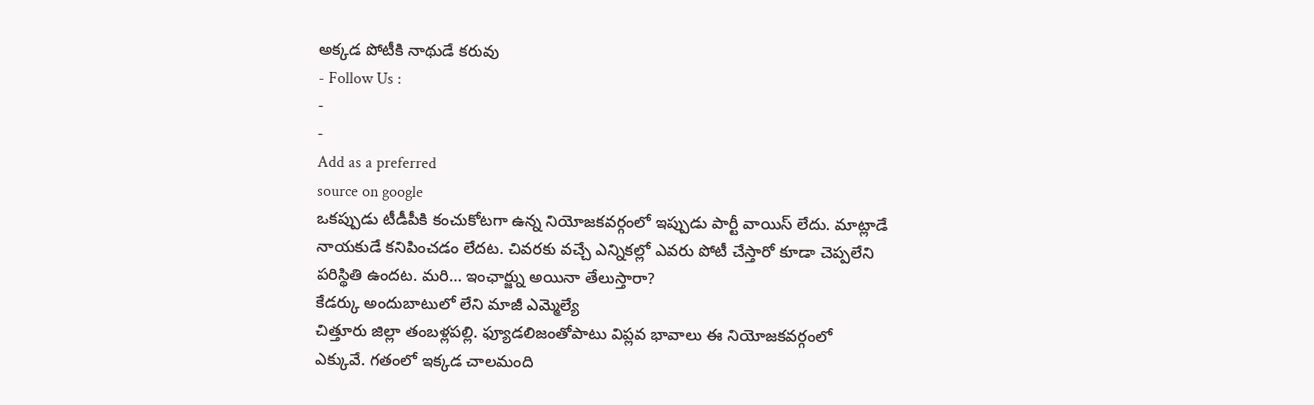అక్కడ పోటీకి నాథుడే కరువు
- Follow Us :
-
-
Add as a preferred
source on google
ఒకప్పుడు టీడీపీకి కంచుకోటగా ఉన్న నియోజకవర్గంలో ఇప్పుడు పార్టీ వాయిస్ లేదు. మాట్లాడే నాయకుడే కనిపించడం లేదట. చివరకు వచ్చే ఎన్నికల్లో ఎవరు పోటీ చేస్తారో కూడా చెప్పలేని పరిస్థితి ఉందట. మరి… ఇంఛార్జ్ను అయినా తేలుస్తారా?
కేడర్కు అందుబాటులో లేని మాజీ ఎమ్మెల్యే
చిత్తూరు జిల్లా తంబళ్లపల్లి. ఫ్యూడలిజంతోపాటు విప్లవ భావాలు ఈ నియోజకవర్గంలో ఎక్కువే. గతంలో ఇక్కడ చాలమంది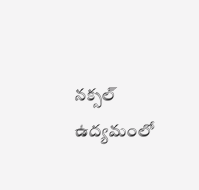నక్సల్ ఉద్యమంలో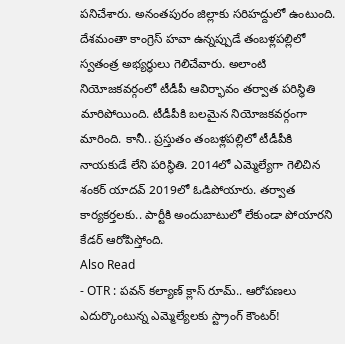పనిచేశారు. అనంతపురం జిల్లాకు సరిహద్దులో ఉంటుంది. దేశమంతా కాంగ్రెస్ హవా ఉన్నప్పుడే తంబళ్లపల్లిలో స్వతంత్ర అభ్యర్థులు గెలిచేవారు. అలాంటి నియోజకవర్గంలో టీడీపీ ఆవిర్భావం తర్వాత పరిస్థితి మారిపోయింది. టీడీపీకి బలమైన నియోజకవర్గంగా మారింది. కానీ.. ప్రస్తుతం తంబళ్లపల్లిలో టీడీపీకి నాయకుడే లేని పరిస్థితి. 2014లో ఎమ్మెల్యేగా గెలిచిన శంకర్ యాదవ్ 2019లో ఓడిపోయారు. తర్వాత కార్యకర్తలకు.. పార్టీకి అందుబాటులో లేకుండా పోయారని కేడర్ ఆరోపిస్తోంది.
Also Read
- OTR : పవన్ కల్యాణ్ క్లాస్ రూమ్.. ఆరోపణలు ఎదుర్కొంటున్న ఎమ్మెల్యేలకు స్ట్రాంగ్ కౌంటర్!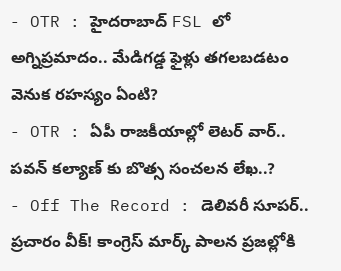- OTR : హైదరాబాద్ FSL లో అగ్నిప్రమాదం.. మేడిగడ్డ ఫైళ్లు తగలబడటం వెనుక రహస్యం ఏంటి?
- OTR : ఏపీ రాజకీయాల్లో లెటర్ వార్.. పవన్ కల్యాణ్ కు బొత్స సంచలన లేఖ..?
- Off The Record : డెలివరీ సూపర్.. ప్రచారం వీక్! కాంగ్రెస్ మార్క్ పాలన ప్రజల్లోకి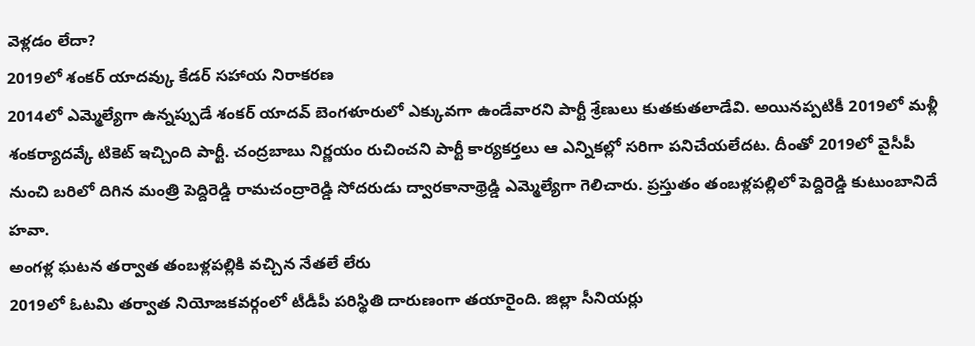వెళ్లడం లేదా?
2019లో శంకర్ యాదవ్కు కేడర్ సహాయ నిరాకరణ
2014లో ఎమ్మెల్యేగా ఉన్నప్పుడే శంకర్ యాదవ్ బెంగళూరులో ఎక్కువగా ఉండేవారని పార్టీ శ్రేణులు కుతకుతలాడేవి. అయినప్పటికీ 2019లో మళ్లీ శంకర్యాదవ్కే టికెట్ ఇచ్చింది పార్టీ. చంద్రబాబు నిర్ణయం రుచించని పార్టీ కార్యకర్తలు ఆ ఎన్నికల్లో సరిగా పనిచేయలేదట. దీంతో 2019లో వైసీపీ నుంచి బరిలో దిగిన మంత్రి పెద్దిరెడ్డి రామచంద్రారెడ్డి సోదరుడు ద్వారకానాథ్రెడ్డి ఎమ్మెల్యేగా గెలిచారు. ప్రస్తుతం తంబళ్లపల్లిలో పెద్దిరెడ్డి కుటుంబానిదే హవా.
అంగళ్ల ఘటన తర్వాత తంబళ్లపల్లికి వచ్చిన నేతలే లేరు
2019లో ఓటమి తర్వాత నియోజకవర్గంలో టీడీపీ పరిస్థితి దారుణంగా తయారైంది. జిల్లా సీనియర్లు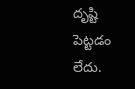దృష్టి పెట్టడం లేదు.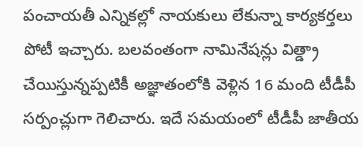పంచాయతీ ఎన్నికల్లో నాయకులు లేకున్నా కార్యకర్తలు పోటీ ఇచ్చారు. బలవంతంగా నామినేషన్లు విత్డ్రా చేయిస్తున్నప్పటికీ అజ్ఞాతంలోకి వెళ్లిన 16 మంది టీడీపీ సర్పంచ్లుగా గెలిచారు. ఇదే సమయంలో టీడీపీ జాతీయ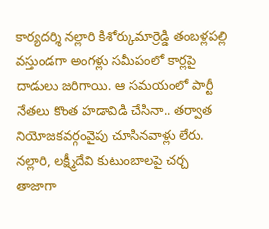కార్యదర్శి నల్లారి కిశోర్కుమార్రెడ్డి తంబళ్లపల్లి వస్తుండగా అంగళ్లు సమీపంలో కార్లపై దాడులు జరిగాయి. ఆ సమయంలో పార్టీ నేతలు కొంత హడావిడి చేసినా.. తర్వాత నియోజకవర్గంవైపు చూసినవాళ్లు లేరు.
నల్లారి, లక్ష్మీదేవి కుటుంబాలపై చర్చ
తాజాగా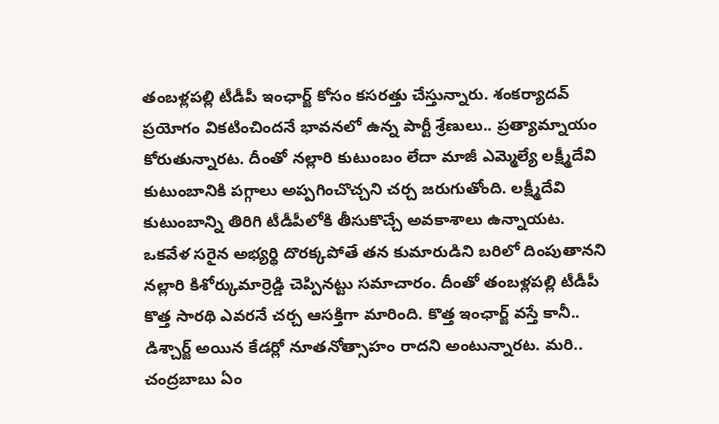తంబళ్లపల్లి టీడీపీ ఇంఛార్జ్ కోసం కసరత్తు చేస్తున్నారు. శంకర్యాదవ్ ప్రయోగం వికటించిందనే భావనలో ఉన్న పార్టీ శ్రేణులు.. ప్రత్యామ్నాయం కోరుతున్నారట. దీంతో నల్లారి కుటుంబం లేదా మాజీ ఎమ్మెల్యే లక్ష్మీదేవి కుటుంబానికి పగ్గాలు అప్పగించొచ్చని చర్చ జరుగుతోంది. లక్ష్మీదేవి కుటుంబాన్ని తిరిగి టీడీపీలోకి తీసుకొచ్చే అవకాశాలు ఉన్నాయట. ఒకవేళ సరైన అభ్యర్థి దొరక్కపోతే తన కుమారుడిని బరిలో దింపుతానని నల్లారి కిశోర్కుమార్రెడ్డి చెప్పినట్టు సమాచారం. దీంతో తంబళ్లపల్లి టీడీపీ కొత్త సారథి ఎవరనే చర్చ ఆసక్తిగా మారింది. కొత్త ఇంఛార్జ్ వస్తే కానీ.. డిశ్చార్జ్ అయిన కేడర్లో నూతనోత్సాహం రాదని అంటున్నారట. మరి.. చంద్రబాబు ఏం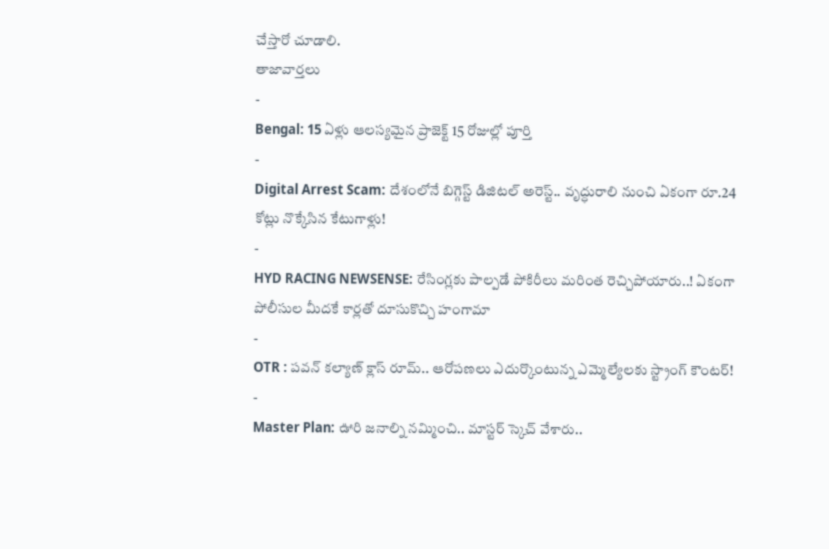చేస్తారో చూడాలి.
తాజావార్తలు
-
Bengal: 15 ఏళ్లు ఆలస్యమైన ప్రాజెక్ట్ 15 రోజుల్లో పూర్తి
-
Digital Arrest Scam: దేశంలోనే బిగ్గెస్ట్ డిజిటల్ అరెస్ట్.. వృద్ధురాలి నుంచి ఏకంగా రూ.24 కోట్లు నొక్కేసిన కేటుగాళ్లు!
-
HYD RACING NEWSENSE: రేసింగ్లకు పాల్పడే పోకిరీలు మరింత రెచ్చిపోయారు..! ఏకంగా పోలీసుల మీదకే కార్లతో దూసుకొచ్చి హంగామా
-
OTR : పవన్ కల్యాణ్ క్లాస్ రూమ్.. ఆరోపణలు ఎదుర్కొంటున్న ఎమ్మెల్యేలకు స్ట్రాంగ్ కౌంటర్!
-
Master Plan: ఊరి జనాల్ని నమ్మించి.. మాస్టర్ స్కెచ్ వేశారు..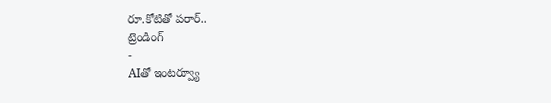రూ.కోటితో పరార్..
ట్రెండింగ్
-
AIతో ఇంటర్వ్యూ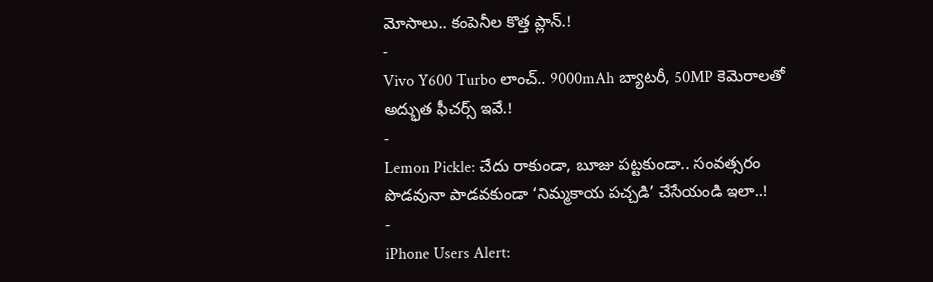మోసాలు.. కంపెనీల కొత్త ప్లాన్.!
-
Vivo Y600 Turbo లాంచ్.. 9000mAh బ్యాటరీ, 50MP కెమెరాలతో అద్భుత ఫీచర్స్ ఇవే.!
-
Lemon Pickle: చేదు రాకుండా, బూజు పట్టకుండా.. సంవత్సరం పొడవునా పాడవకుండా ‘నిమ్మకాయ పచ్చడి’ చేసేయండి ఇలా..!
-
iPhone Users Alert: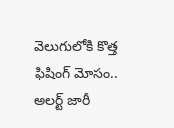వెలుగులోకి కొత్త ఫిషింగ్ మోసం.. అలర్ట్ జారీ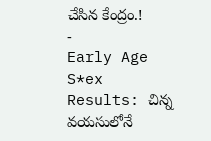చేసిన కేంద్రం.!
-
Early Age S*ex Results: చిన్న వయసులోనే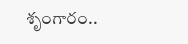శృంగారం..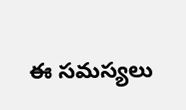ఈ సమస్యలు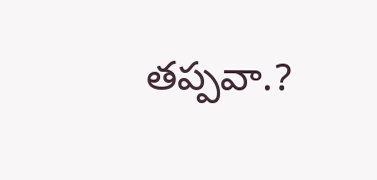తప్పవా.?